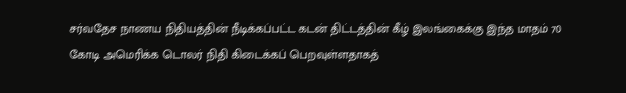சர்வதேச நாணய நிதியத்தின் நீடிக்கப்பட்ட கடன் திட்டத்தின் கீழ் இலங்கைக்கு இந்த மாதம் 70 கோடி அமெரிக்க டொலர் நிதி கிடைக்கப் பெறவுள்ளதாகத்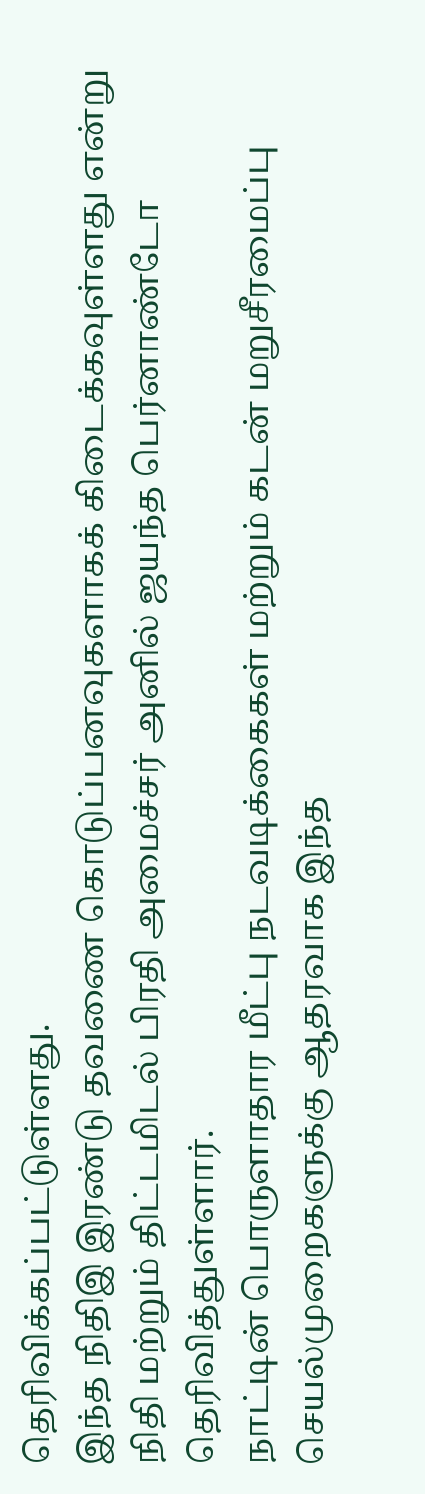தெரிவிக்கப்பட்டுள்ளது.
இந்த நிதிஇ இரண்டு தவணை கொடுப்பனவுகளாகக் கிடைக்கவுள்ளது என்று நிதி மற்றும் திட்டமிடல் பிரதி அமைச்சர் அனில் ஜயந்த பெர்னாண்டோ தெரிவித்துள்ளார்.
நாட்டின் பொருளாதார மீட்பு நடவடிக்கைகள் மற்றும் கடன் மறுசீரமைப்பு செயல்முறைகளுக்கு ஆதரவாக இந்த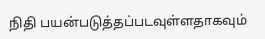நிதி பயன்படுத்தப்படவுள்ளதாகவும்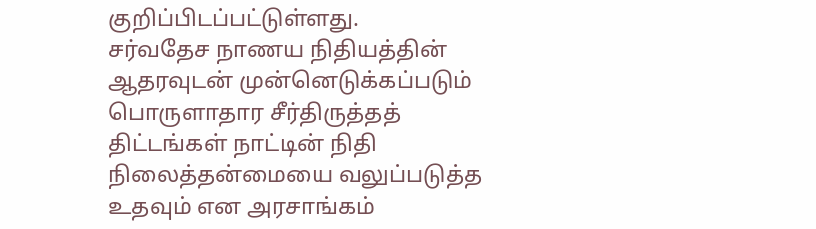குறிப்பிடப்பட்டுள்ளது.
சர்வதேச நாணய நிதியத்தின் ஆதரவுடன் முன்னெடுக்கப்படும் பொருளாதார சீர்திருத்தத் திட்டங்கள் நாட்டின் நிதி நிலைத்தன்மையை வலுப்படுத்த உதவும் என அரசாங்கம்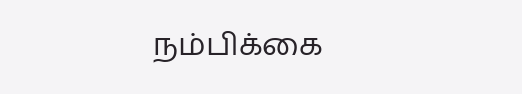நம்பிக்கை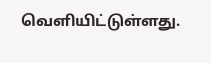வெளியிட்டுள்ளது.